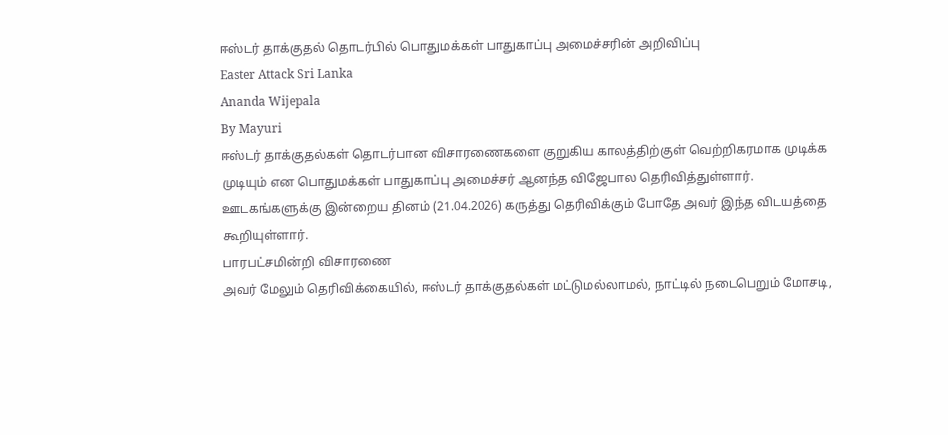ஈஸ்டர் தாக்குதல் தொடர்பில் பொதுமக்கள் பாதுகாப்பு அமைச்சரின் அறிவிப்பு
Easter Attack Sri Lanka
Ananda Wijepala
By Mayuri
ஈஸ்டர் தாக்குதல்கள் தொடர்பான விசாரணைகளை குறுகிய காலத்திற்குள் வெற்றிகரமாக முடிக்க முடியும் என பொதுமக்கள் பாதுகாப்பு அமைச்சர் ஆனந்த விஜேபால தெரிவித்துள்ளார்.
ஊடகங்களுக்கு இன்றைய தினம் (21.04.2026) கருத்து தெரிவிக்கும் போதே அவர் இந்த விடயத்தை கூறியுள்ளார்.
பாரபட்சமின்றி விசாரணை
அவர் மேலும் தெரிவிக்கையில், ஈஸ்டர் தாக்குதல்கள் மட்டுமல்லாமல், நாட்டில் நடைபெறும் மோசடி,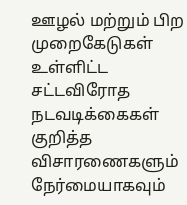ஊழல் மற்றும் பிற முறைகேடுகள் உள்ளிட்ட சட்டவிரோத நடவடிக்கைகள் குறித்த விசாரணைகளும் நேர்மையாகவும்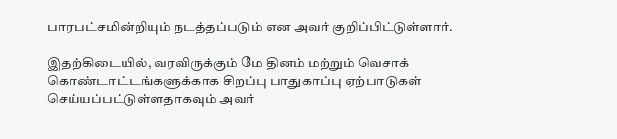பாரபட்சமின்றியும் நடத்தப்படும் என அவர் குறிப்பிட்டுள்ளார்.

இதற்கிடையில், வரவிருக்கும் மே தினம் மற்றும் வெசாக் கொண்டாட்டங்களுக்காக சிறப்பு பாதுகாப்பு ஏற்பாடுகள் செய்யப்பட்டுள்ளதாகவும் அவர்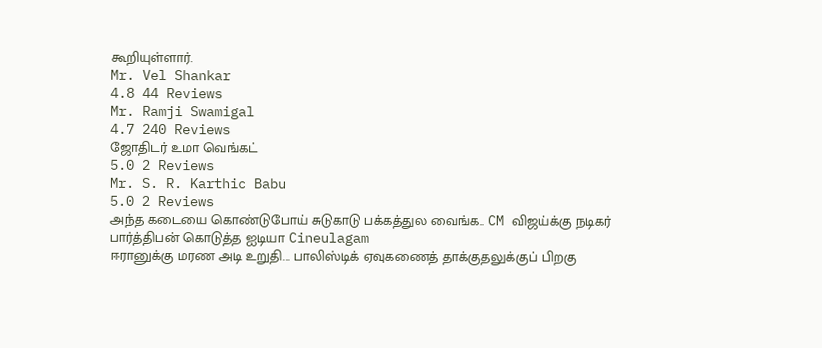கூறியுள்ளார்.
Mr. Vel Shankar
4.8 44 Reviews
Mr. Ramji Swamigal
4.7 240 Reviews
ஜோதிடர் உமா வெங்கட்
5.0 2 Reviews
Mr. S. R. Karthic Babu
5.0 2 Reviews
அந்த கடையை கொண்டுபோய் சுடுகாடு பக்கத்துல வைங்க.. CM விஜய்க்கு நடிகர் பார்த்திபன் கொடுத்த ஐடியா Cineulagam
ஈரானுக்கு மரண அடி உறுதி... பாலிஸ்டிக் ஏவுகணைத் தாக்குதலுக்குப் பிறகு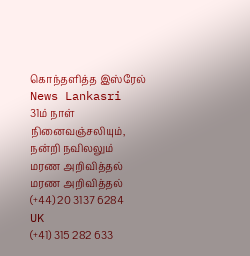கொந்தளித்த இஸ்ரேல் News Lankasri
31ம் நாள் நினைவஞ்சலியும், நன்றி நவிலலும்
மரண அறிவித்தல்
மரண அறிவித்தல்
(+44) 20 3137 6284
UK
(+41) 315 282 633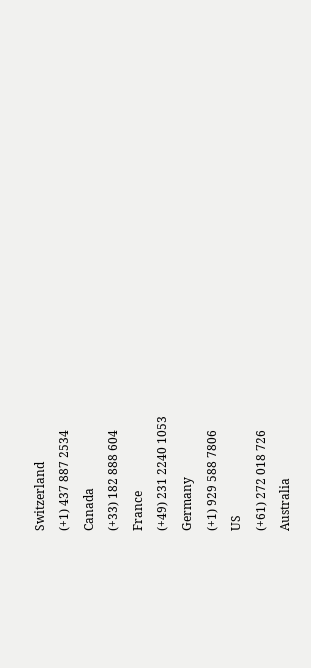Switzerland
(+1) 437 887 2534
Canada
(+33) 182 888 604
France
(+49) 231 2240 1053
Germany
(+1) 929 588 7806
US
(+61) 272 018 726
Australia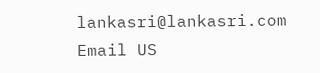lankasri@lankasri.com
Email US